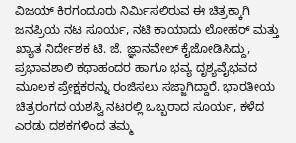ವಿಜಯ್ ಕಿರಗಂದೂರು ನಿರ್ಮಿಸಲಿರುವ ಈ ಚಿತ್ರಕ್ಕಾಗಿ ಜನಪ್ರಿಯ ನಟ ಸೂರ್ಯ, ನಟಿ ಕಾಯಾದು ಲೋಹರ್ ಮತ್ತು ಖ್ಯಾತ ನಿರ್ದೇಶಕ ಟಿ. ಜೆ. ಜ್ಞಾನವೇಲ್ ಕೈಜೋಡಿಸಿದ್ದು, ಪ್ರಭಾವಶಾಲಿ ಕಥಾಹಂದರ ಹಾಗೂ ಭವ್ಯ ದೃಶ್ಯವೈಭವದ ಮೂಲಕ ಪ್ರೇಕ್ಷಕರನ್ನು ರಂಜಿಸಲು ಸಜ್ಜಾಗಿದ್ದಾರೆ. ಭಾರತೀಯ ಚಿತ್ರರಂಗದ ಯಶಸ್ವಿ ನಟರಲ್ಲಿ ಒಬ್ಬರಾದ ಸೂರ್ಯ, ಕಳೆದ ಎರಡು ದಶಕಗಳಿಂದ ತಮ್ಮ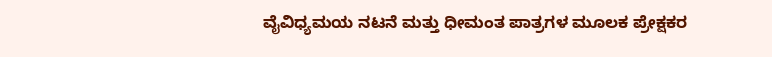ವೈವಿಧ್ಯಮಯ ನಟನೆ ಮತ್ತು ಧೀಮಂತ ಪಾತ್ರಗಳ ಮೂಲಕ ಪ್ರೇಕ್ಷಕರ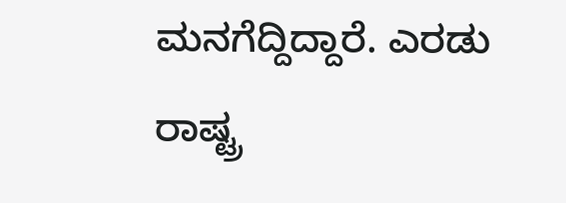ಮನಗೆದ್ದಿದ್ದಾರೆ. ಎರಡು ರಾಷ್ಟ್ರ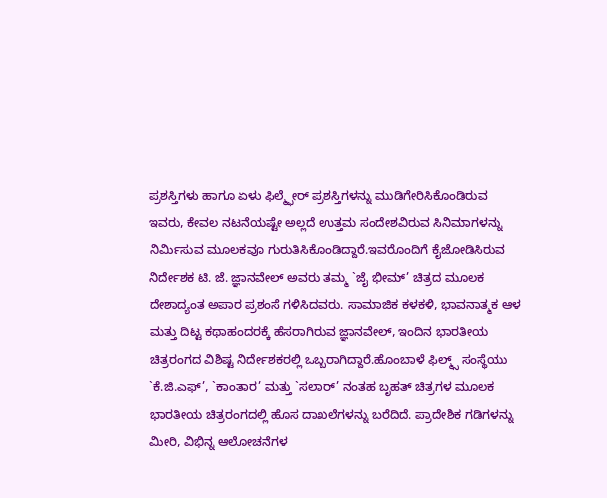ಪ್ರಶಸ್ತಿಗಳು ಹಾಗೂ ಏಳು ಫಿಲ್ಮ್ಫೇರ್ ಪ್ರಶಸ್ತಿಗಳನ್ನು ಮುಡಿಗೇರಿಸಿಕೊಂಡಿರುವ ಇವರು, ಕೇವಲ ನಟನೆಯಷ್ಟೇ ಅಲ್ಲದೆ ಉತ್ತಮ ಸಂದೇಶವಿರುವ ಸಿನಿಮಾಗಳನ್ನು ನಿರ್ಮಿಸುವ ಮೂಲಕವೂ ಗುರುತಿಸಿಕೊಂಡಿದ್ದಾರೆ.ಇವರೊಂದಿಗೆ ಕೈಜೋಡಿಸಿರುವ ನಿರ್ದೇಶಕ ಟಿ. ಜೆ. ಜ್ಞಾನವೇಲ್ ಅವರು ತಮ್ಮ `ಜೈ ಭೀಮ್’ ಚಿತ್ರದ ಮೂಲಕ ದೇಶಾದ್ಯಂತ ಅಪಾರ ಪ್ರಶಂಸೆ ಗಳಿಸಿದವರು. ಸಾಮಾಜಿಕ ಕಳಕಳಿ, ಭಾವನಾತ್ಮಕ ಆಳ ಮತ್ತು ದಿಟ್ಟ ಕಥಾಹಂದರಕ್ಕೆ ಹೆಸರಾಗಿರುವ ಜ್ಞಾನವೇಲ್, ಇಂದಿನ ಭಾರತೀಯ ಚಿತ್ರರಂಗದ ವಿಶಿಷ್ಟ ನಿರ್ದೇಶಕರಲ್ಲಿ ಒಬ್ಬರಾಗಿದ್ದಾರೆ.ಹೊಂಬಾಳೆ ಫಿಲ್ಮ್ಸ್ ಸಂಸ್ಥೆಯು `ಕೆ.ಜಿ.ಎಫ್’, `ಕಾಂತಾರ’ ಮತ್ತು `ಸಲಾರ್’ ನಂತಹ ಬೃಹತ್ ಚಿತ್ರಗಳ ಮೂಲಕ ಭಾರತೀಯ ಚಿತ್ರರಂಗದಲ್ಲಿ ಹೊಸ ದಾಖಲೆಗಳನ್ನು ಬರೆದಿದೆ. ಪ್ರಾದೇಶಿಕ ಗಡಿಗಳನ್ನು ಮೀರಿ, ವಿಭಿನ್ನ ಆಲೋಚನೆಗಳ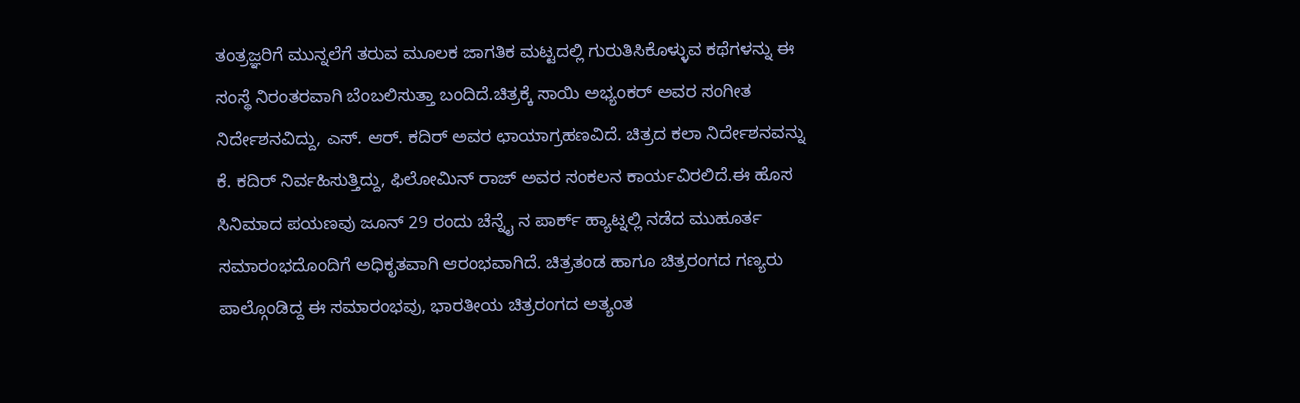ತಂತ್ರಜ್ಞರಿಗೆ ಮುನ್ನಲೆಗೆ ತರುವ ಮೂಲಕ ಜಾಗತಿಕ ಮಟ್ಟದಲ್ಲಿ ಗುರುತಿಸಿಕೊಳ್ಳುವ ಕಥೆಗಳನ್ನು ಈ ಸಂಸ್ಥೆ ನಿರಂತರವಾಗಿ ಬೆಂಬಲಿಸುತ್ತಾ ಬಂದಿದೆ.ಚಿತ್ರಕ್ಕೆ ಸಾಯಿ ಅಭ್ಯಂಕರ್ ಅವರ ಸಂಗೀತ ನಿರ್ದೇಶನವಿದ್ದು, ಎಸ್. ಆರ್. ಕದಿರ್ ಅವರ ಛಾಯಾಗ್ರಹಣವಿದೆ. ಚಿತ್ರದ ಕಲಾ ನಿರ್ದೇಶನವನ್ನು ಕೆ. ಕದಿರ್ ನಿರ್ವಹಿಸುತ್ತಿದ್ದು, ಫಿಲೋಮಿನ್ ರಾಜ್ ಅವರ ಸಂಕಲನ ಕಾರ್ಯವಿರಲಿದೆ.ಈ ಹೊಸ ಸಿನಿಮಾದ ಪಯಣವು ಜೂನ್ 29 ರಂದು ಚೆನ್ನೈ ನ ಪಾರ್ಕ್ ಹ್ಯಾಟ್ನಲ್ಲಿ ನಡೆದ ಮುಹೂರ್ತ ಸಮಾರಂಭದೊಂದಿಗೆ ಅಧಿಕೃತವಾಗಿ ಆರಂಭವಾಗಿದೆ. ಚಿತ್ರತಂಡ ಹಾಗೂ ಚಿತ್ರರಂಗದ ಗಣ್ಯರು ಪಾಲ್ಗೊಂಡಿದ್ದ ಈ ಸಮಾರಂಭವು, ಭಾರತೀಯ ಚಿತ್ರರಂಗದ ಅತ್ಯಂತ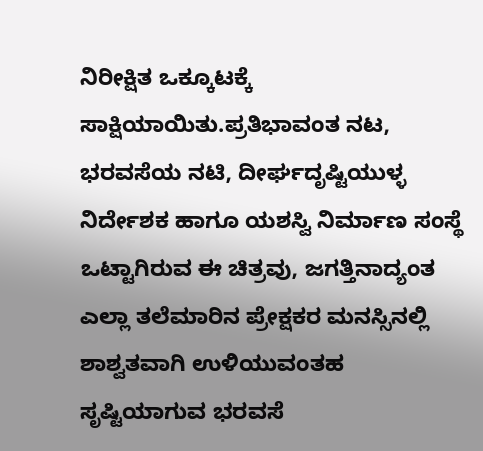ನಿರೀಕ್ಷಿತ ಒಕ್ಕೂಟಕ್ಕೆ ಸಾಕ್ಷಿಯಾಯಿತು.ಪ್ರತಿಭಾವಂತ ನಟ, ಭರವಸೆಯ ನಟಿ, ದೀರ್ಘದೃಷ್ಟಿಯುಳ್ಳ ನಿರ್ದೇಶಕ ಹಾಗೂ ಯಶಸ್ವಿ ನಿರ್ಮಾಣ ಸಂಸ್ಥೆ ಒಟ್ಟಾಗಿರುವ ಈ ಚಿತ್ರವು, ಜಗತ್ತಿನಾದ್ಯಂತ ಎಲ್ಲಾ ತಲೆಮಾರಿನ ಪ್ರೇಕ್ಷಕರ ಮನಸ್ಸಿನಲ್ಲಿ ಶಾಶ್ವತವಾಗಿ ಉಳಿಯುವಂತಹ ಸೃಷ್ಟಿಯಾಗುವ ಭರವಸೆ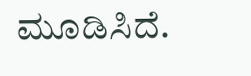ಮೂಡಿಸಿದೆ.